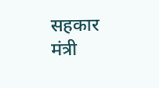सहकार मंत्री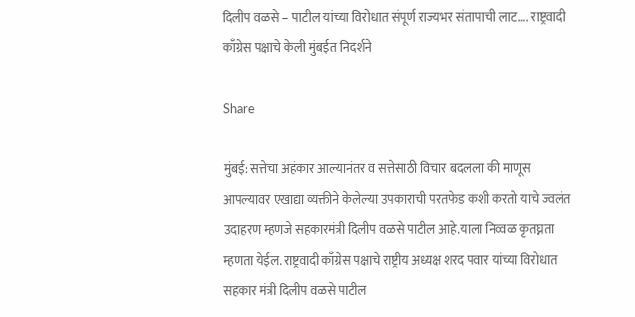दिलीप वळसे – पाटील यांच्या विरोधात संपूर्ण राज्यभर संतापाची लाट…. राष्ट्रवादी काँग्रेस पक्षाचे केली मुंबईत निदर्शने

Share

मुंबई: सत्तेचा अहंकार आल्यानंतर व सत्तेसाठी विचार बदलला की माणूस आपल्यावर एखाद्या व्यक्तीने केलेल्या उपकाराची परतफेड कशी करतो याचे ज्वलंत उदाहरण म्हणजे सहकारमंत्री दिलीप वळसे पाटील आहे.याला निव्वळ कृतघ्नता म्हणता येईल. राष्ट्रवादी काँग्रेस पक्षाचे राष्ट्रीय अध्यक्ष शरद पवार यांच्या विरोधात सहकार मंत्री दिलीप वळसे पाटील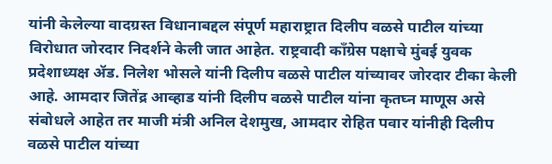यांनी केलेल्या वादग्रस्त विधानाबद्दल संपूर्ण महाराष्ट्रात दिलीप वळसे पाटील यांच्या विरोधात जोरदार निदर्शने केली जात आहेत. राष्ट्रवादी काँग्रेस पक्षाचे मुंबई युवक प्रदेशाध्यक्ष ॲड. निलेश भोसले यांनी दिलीप वळसे पाटील यांच्यावर जोरदार टीका केली आहे. आमदार जितेंद्र आव्हाड यांनी दिलीप वळसे पाटील यांना कृतघ्न माणूस असे संबोधले आहेत तर माजी मंत्री अनिल देशमुख, आमदार रोहित पवार यांनीही दिलीप वळसे पाटील यांच्या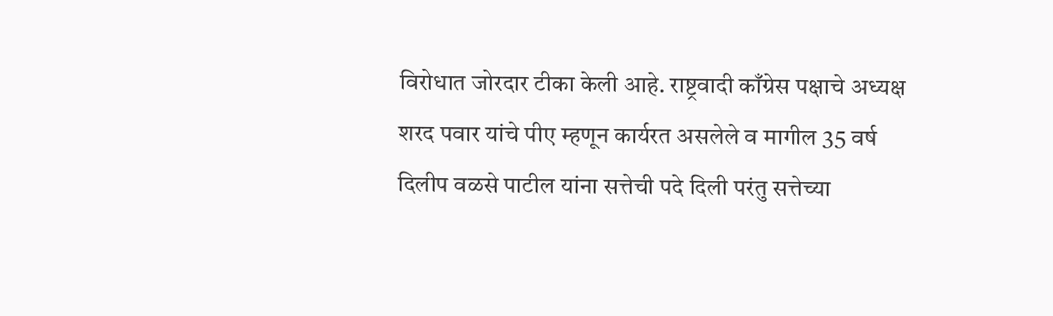विरोधात जोरदार टीका केली आहे. राष्ट्रवादी काँग्रेस पक्षाचे अध्यक्ष शरद पवार यांचे पीए म्हणून कार्यरत असलेले व मागील 35 वर्ष दिलीप वळसे पाटील यांना सत्तेची पदे दिली परंतु सत्तेच्या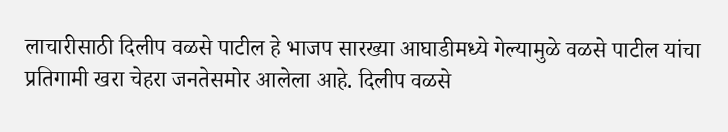लाचारीसाठी दिलीप वळसे पाटील हे भाजप सारख्या आघाडीमध्ये गेल्यामुळे वळसे पाटील यांचा प्रतिगामी खरा चेहरा जनतेसमोर आलेला आहे. दिलीप वळसे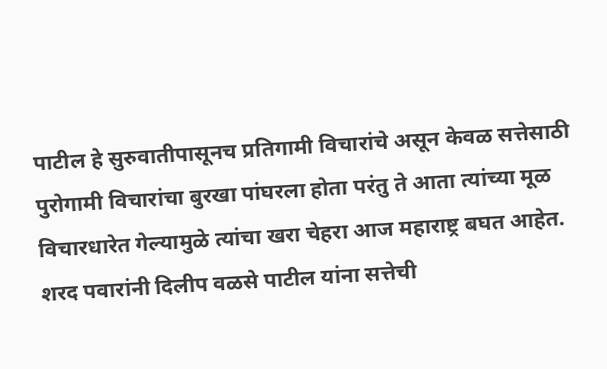पाटील हे सुरुवातीपासूनच प्रतिगामी विचारांचे असून केवळ सत्तेसाठी पुरोगामी विचारांचा बुरखा पांघरला होता परंतु ते आता त्यांच्या मूळ विचारधारेत गेल्यामुळे त्यांचा खरा चेहरा आज महाराष्ट्र बघत आहेत. शरद पवारांनी दिलीप वळसे पाटील यांना सत्तेची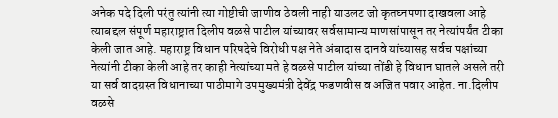अनेक पदे दिली परंतु त्यांनी त्या गोष्टीची जाणीव ठेवली नाही याउलट जो कृतघ्नपणा दाखवला आहे त्याबद्दल संपूर्ण महाराष्ट्रात दिलीप वळसे पाटील यांच्यावर सर्वसामान्य माणसांपासून तर नेत्यांपर्यंत टीका केली जात आहे. महाराष्ट्र विधान परिषदेचे विरोधी पक्ष नेते अंबादास दानवे यांच्यासह सर्वच पक्षांच्या नेत्यांनी टीका केली आहे तर काही नेत्यांच्या मते हे वळसे पाटील यांच्या तोंडी हे विधान घातले असले तरी या सर्व वादग्रस्त विधानाच्या पाठीमागे उपमुख्यमंत्री देवेंद्र फडणवीस व अजित पवार आहेत. ना.दिलीप वळसे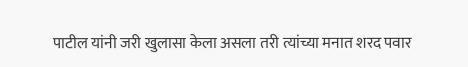पाटील यांनी जरी खुलासा केला असला तरी त्यांच्या मनात शरद पवार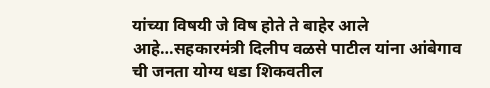यांच्या विषयी जे विष होते ते बाहेर आले आहे…सहकारमंत्री दिलीप वळसे पाटील यांना आंबेगाव ची जनता योग्य धडा शिकवतील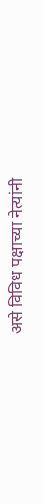असे विविध पक्षाच्या नेत्यांनी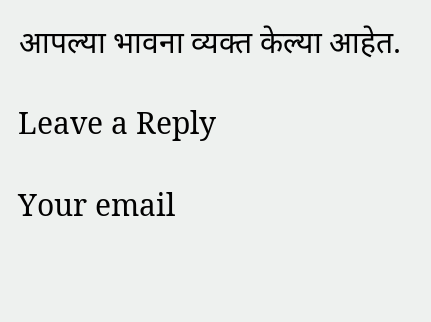आपल्या भावना व्यक्त केल्या आहेत.

Leave a Reply

Your email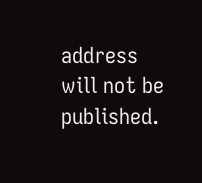address will not be published.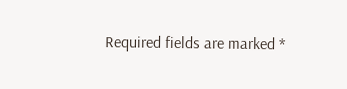Required fields are marked *